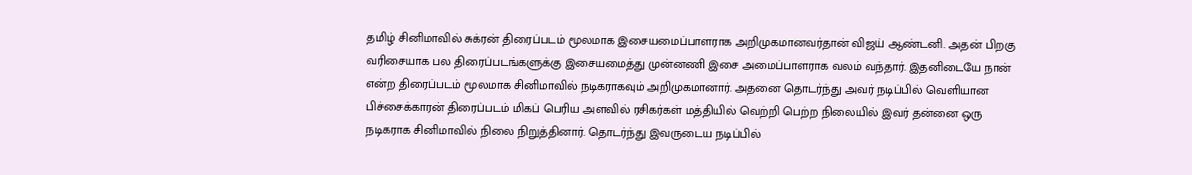தமிழ் சினிமாவில் சுக்ரன் திரைப்படம் மூலமாக இசையமைப்பாளராக அறிமுகமானவர்தான் விஜய் ஆண்டனி. அதன் பிறகு வரிசையாக பல திரைப்படங்களுக்கு இசையமைத்து முன்னணி இசை அமைப்பாளராக வலம் வந்தார். இதனிடையே நான் என்ற திரைப்படம் மூலமாக சினிமாவில் நடிகராகவும் அறிமுகமானார். அதனை தொடர்ந்து அவர் நடிப்பில் வெளியான பிச்சைக்காரன் திரைப்படம் மிகப் பெரிய அளவில் ரசிகர்கள் மத்தியில் வெற்றி பெற்ற நிலையில் இவர் தன்னை ஒரு நடிகராக சினிமாவில் நிலை நிறுத்தினார். தொடர்ந்து இவருடைய நடிப்பில்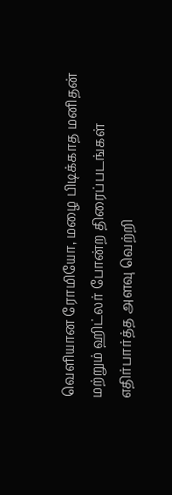வெளியான ரோமியோ, மழை பிடிக்காத மனிதன் மற்றும் ஹிட்லர் போன்ற திரைப்படங்கள் எதிர்பார்த்த அளவு வெற்றி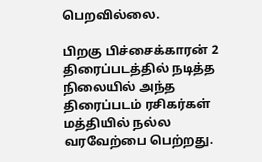பெறவில்லை.

பிறகு பிச்சைக்காரன் 2 திரைப்படத்தில் நடித்த நிலையில் அந்த திரைப்படம் ரசிகர்கள் மத்தியில் நல்ல வரவேற்பை பெற்றது.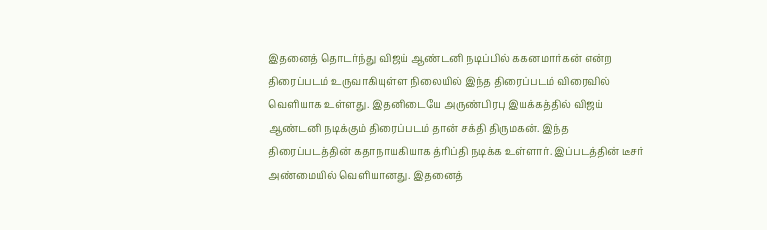இதனைத் தொடர்ந்து விஜய் ஆண்டனி நடிப்பில் ககனமார்கன் என்ற திரைப்படம் உருவாகியுள்ள நிலையில் இந்த திரைப்படம் விரைவில் வெளியாக உள்ளது. இதனிடையே அருண்பிரபு இயக்கத்தில் விஜய் ஆண்டனி நடிக்கும் திரைப்படம் தான் சக்தி திருமகன். இந்த திரைப்படத்தின் கதாநாயகியாக த்ரிப்தி நடிக்க உள்ளார். இப்படத்தின் டீசர் அண்மையில் வெளியானது. இதனைத்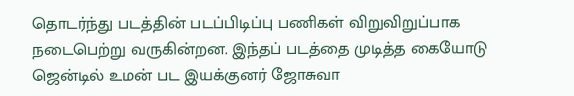தொடர்ந்து படத்தின் படப்பிடிப்பு பணிகள் விறுவிறுப்பாக நடைபெற்று வருகின்றன. இந்தப் படத்தை முடித்த கையோடு ஜென்டில் உமன் பட இயக்குனர் ஜோசுவா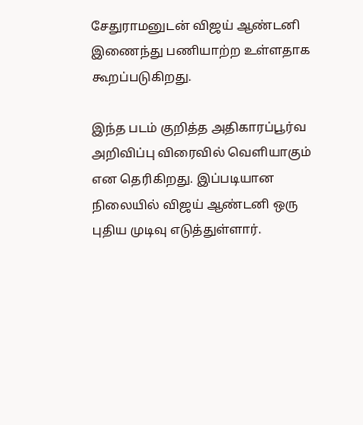சேதுராமனுடன் விஜய் ஆண்டனி இணைந்து பணியாற்ற உள்ளதாக கூறப்படுகிறது.

இந்த படம் குறித்த அதிகாரப்பூர்வ அறிவிப்பு விரைவில் வெளியாகும் என தெரிகிறது. இப்படியான நிலையில் விஜய் ஆண்டனி ஒரு புதிய முடிவு எடுத்துள்ளார்.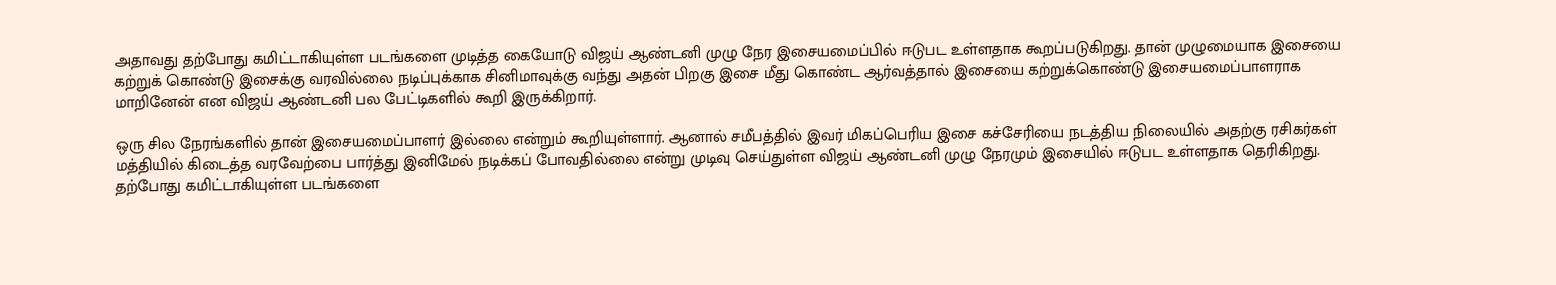அதாவது தற்போது கமிட்டாகியுள்ள படங்களை முடித்த கையோடு விஜய் ஆண்டனி முழு நேர இசையமைப்பில் ஈடுபட உள்ளதாக கூறப்படுகிறது. தான் முழுமையாக இசையை கற்றுக் கொண்டு இசைக்கு வரவில்லை நடிப்புக்காக சினிமாவுக்கு வந்து அதன் பிறகு இசை மீது கொண்ட ஆர்வத்தால் இசையை கற்றுக்கொண்டு இசையமைப்பாளராக மாறினேன் என விஜய் ஆண்டனி பல பேட்டிகளில் கூறி இருக்கிறார்.

ஒரு சில நேரங்களில் தான் இசையமைப்பாளர் இல்லை என்றும் கூறியுள்ளார். ஆனால் சமீபத்தில் இவர் மிகப்பெரிய இசை கச்சேரியை நடத்திய நிலையில் அதற்கு ரசிகர்கள் மத்தியில் கிடைத்த வரவேற்பை பார்த்து இனிமேல் நடிக்கப் போவதில்லை என்று முடிவு செய்துள்ள விஜய் ஆண்டனி முழு நேரமும் இசையில் ஈடுபட உள்ளதாக தெரிகிறது. தற்போது கமிட்டாகியுள்ள படங்களை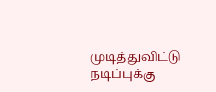முடித்துவிட்டு நடிப்புக்கு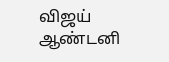விஜய் ஆண்டனி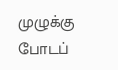முழுக்கு போடப்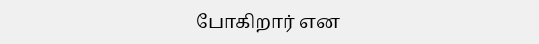போகிறார் என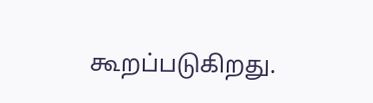கூறப்படுகிறது.